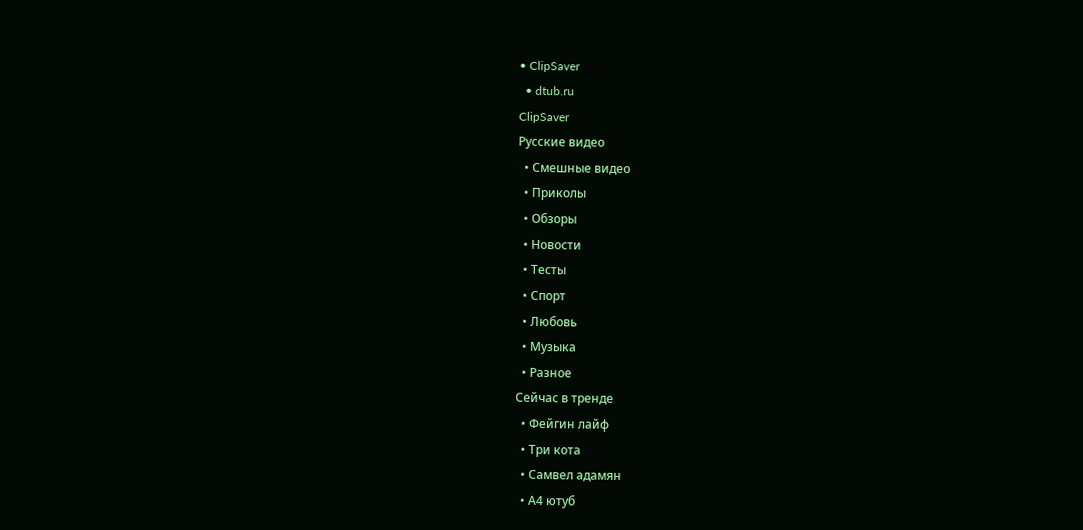• ClipSaver
  • dtub.ru
ClipSaver
Русские видео
  • Смешные видео
  • Приколы
  • Обзоры
  • Новости
  • Тесты
  • Спорт
  • Любовь
  • Музыка
  • Разное
Сейчас в тренде
  • Фейгин лайф
  • Три кота
  • Самвел адамян
  • А4 ютуб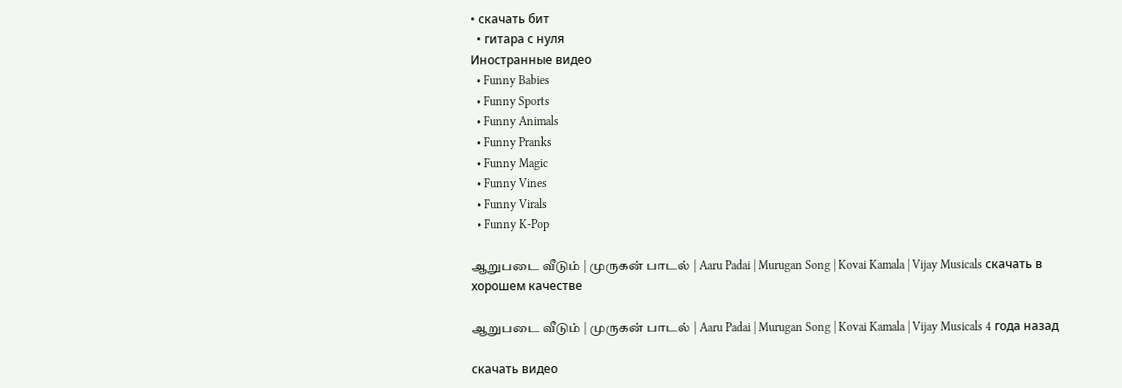• скачать бит
  • гитара с нуля
Иностранные видео
  • Funny Babies
  • Funny Sports
  • Funny Animals
  • Funny Pranks
  • Funny Magic
  • Funny Vines
  • Funny Virals
  • Funny K-Pop

ஆறுபடை வீடும் | முருகன் பாடல் | Aaru Padai | Murugan Song | Kovai Kamala | Vijay Musicals скачать в хорошем качестве

ஆறுபடை வீடும் | முருகன் பாடல் | Aaru Padai | Murugan Song | Kovai Kamala | Vijay Musicals 4 года назад

скачать видео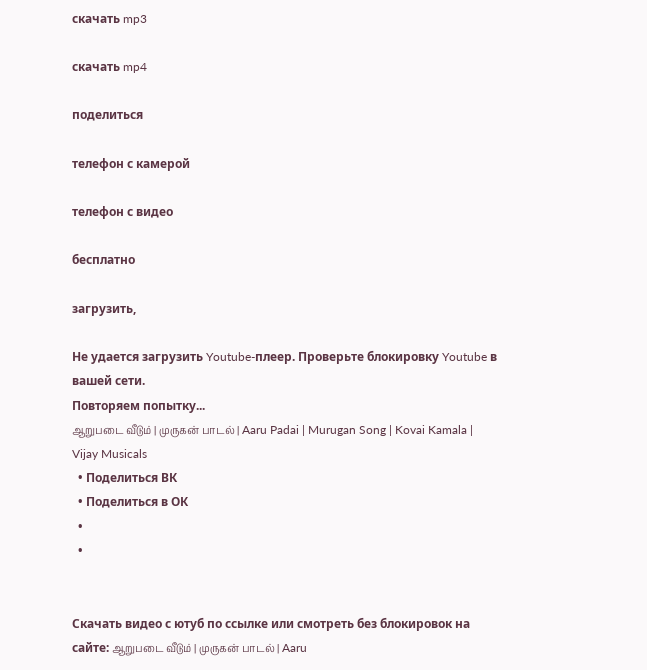скачать mp3

скачать mp4

поделиться

телефон с камерой

телефон с видео

бесплатно

загрузить,

Не удается загрузить Youtube-плеер. Проверьте блокировку Youtube в вашей сети.
Повторяем попытку...
ஆறுபடை வீடும் | முருகன் பாடல் | Aaru Padai | Murugan Song | Kovai Kamala | Vijay Musicals
  • Поделиться ВК
  • Поделиться в ОК
  •
  •


Скачать видео с ютуб по ссылке или смотреть без блокировок на сайте: ஆறுபடை வீடும் | முருகன் பாடல் | Aaru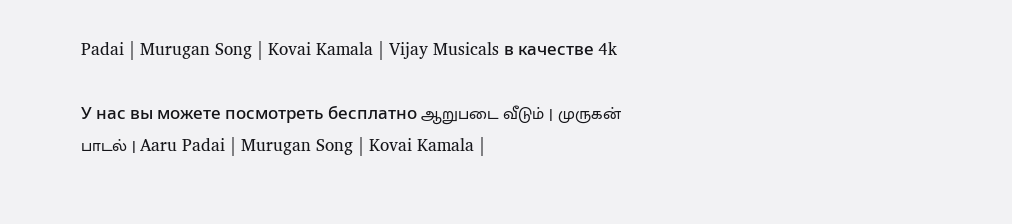Padai | Murugan Song | Kovai Kamala | Vijay Musicals в качестве 4k

У нас вы можете посмотреть бесплатно ஆறுபடை வீடும் | முருகன் பாடல் | Aaru Padai | Murugan Song | Kovai Kamala |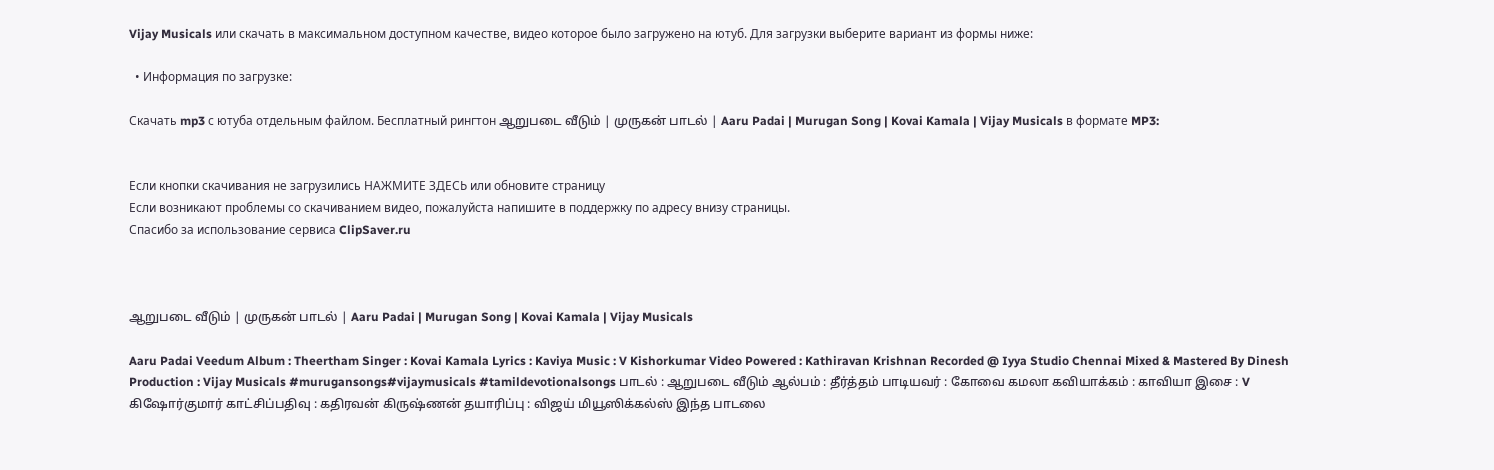Vijay Musicals или скачать в максимальном доступном качестве, видео которое было загружено на ютуб. Для загрузки выберите вариант из формы ниже:

  • Информация по загрузке:

Скачать mp3 с ютуба отдельным файлом. Бесплатный рингтон ஆறுபடை வீடும் | முருகன் பாடல் | Aaru Padai | Murugan Song | Kovai Kamala | Vijay Musicals в формате MP3:


Если кнопки скачивания не загрузились НАЖМИТЕ ЗДЕСЬ или обновите страницу
Если возникают проблемы со скачиванием видео, пожалуйста напишите в поддержку по адресу внизу страницы.
Спасибо за использование сервиса ClipSaver.ru



ஆறுபடை வீடும் | முருகன் பாடல் | Aaru Padai | Murugan Song | Kovai Kamala | Vijay Musicals

Aaru Padai Veedum Album : Theertham Singer : Kovai Kamala Lyrics : Kaviya Music : V Kishorkumar Video Powered : Kathiravan Krishnan Recorded @ Iyya Studio Chennai Mixed & Mastered By Dinesh Production : Vijay Musicals #murugansongs#vijaymusicals #tamildevotionalsongs பாடல் : ஆறுபடை வீடும் ஆல்பம் : தீர்த்தம் பாடியவர் : கோவை கமலா கவியாக்கம் : காவியா இசை : V கிஷோர்குமார் காட்சிப்பதிவு : கதிரவன் கிருஷ்ணன் தயாரிப்பு : விஜய் மியூஸிக்கல்ஸ் இந்த பாடலை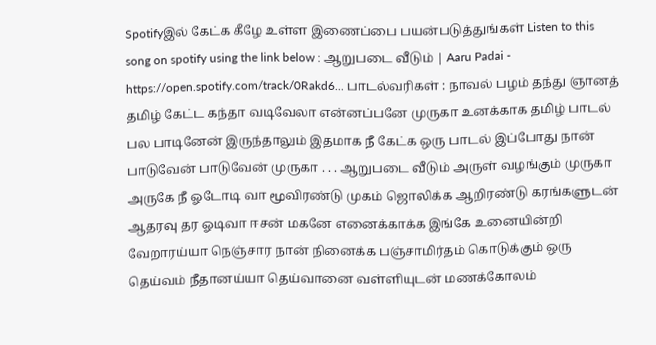Spotifyஇல் கேட்க கீழே உள்ள இணைப்பை பயன்படுத்துங்கள் Listen to this song on spotify using the link below : ஆறுபடை வீடும் | Aaru Padai - https://open.spotify.com/track/0Rakd6... பாடல்வரிகள் : நாவல் பழம் தந்து ஞானத் தமிழ் கேட்ட கந்தா வடிவேலா என்னப்பனே முருகா உனக்காக தமிழ் பாடல் பல பாடினேன் இருந்தாலும் இதமாக நீ கேட்க ஒரு பாடல் இப்போது நான் பாடுவேன் பாடுவேன் முருகா . . . ஆறுபடை வீடும் அருள் வழங்கும் முருகா அருகே நீ ஓடோடி வா மூவிரண்டு முகம் ஜொலிக்க ஆறிரண்டு கரங்களுடன் ஆதரவு தர ஓடிவா ஈசன் மகனே எனைக்காக்க இங்கே உனையின்றி வேறாரய்யா நெஞ்சார நான் நினைக்க பஞ்சாமிர்தம் கொடுக்கும் ஒரு தெய்வம் நீதானய்யா தெய்வானை வள்ளியுடன் மணக்கோலம்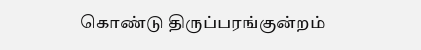கொண்டு திருப்பரங்குன்றம்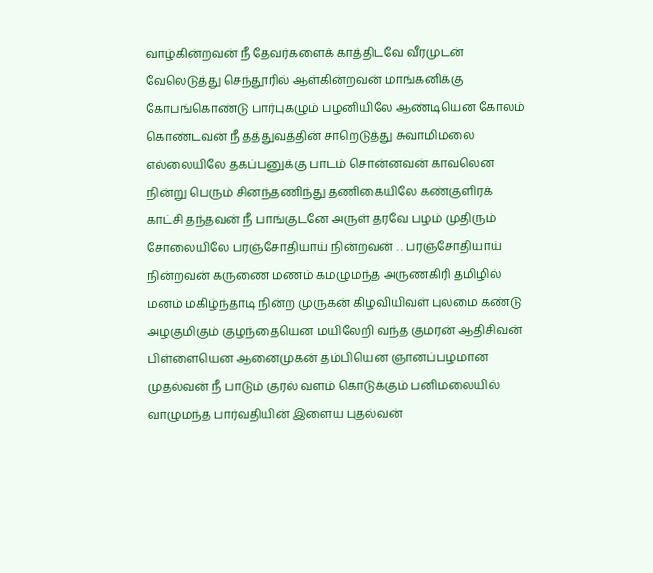வாழ்கின்றவன் நீ தேவர்களைக் காத்திடவே வீரமுடன் வேலெடுத்து செந்தூரில் ஆள்கின்றவன் மாங்கனிக்கு கோபங்கொண்டு பார்புகழும் பழனியிலே ஆண்டியென கோலம் கொண்டவன் நீ தத்துவத்தின் சாறெடுத்து சுவாமிமலை எல்லையிலே தகப்பனுக்கு பாடம் சொன்னவன் காவலென நின்று பெரும் சினந்தணிந்து தணிகையிலே கண்குளிரக் காட்சி தந்தவன் நீ பாங்குடனே அருள் தரவே பழம் முதிரும் சோலையிலே பரஞ்சோதியாய் நின்றவன் . . பரஞ்சோதியாய் நின்றவன் கருணை மணம் கமழுமந்த அருணகிரி தமிழில் மனம் மகிழ்ந்தாடி நின்ற முருகன் கிழவியிவள் புலமை கண்டு அழகுமிகும் குழந்தையென மயிலேறி வந்த குமரன் ஆதிசிவன் பிள்ளையென ஆனைமுகன் தம்பியென ஞானப்பழமான முதல்வன் நீ பாடும் குரல் வளம் கொடுக்கும் பனிமலையில் வாழுமந்த பார்வதியின் இளைய புதல்வன்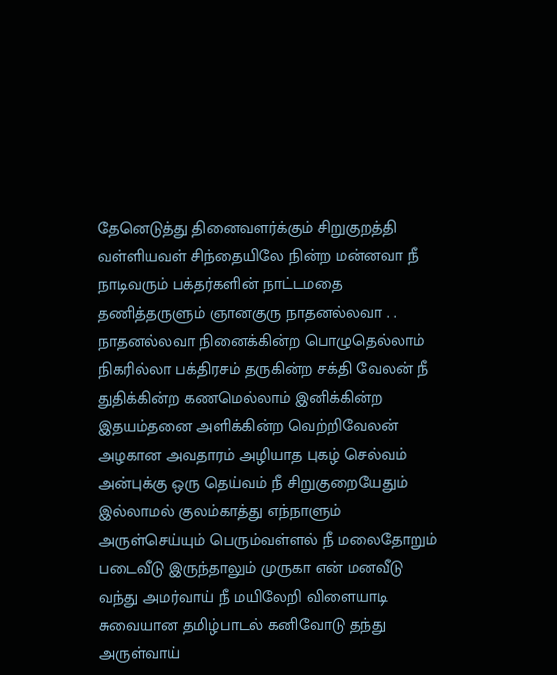தேனெடுத்து தினைவளர்க்கும் சிறுகுறத்தி வள்ளியவள் சிந்தையிலே நின்ற மன்னவா நீ நாடிவரும் பக்தர்களின் நாட்டமதை தணித்தருளும் ஞானகுரு நாதனல்லவா . . நாதனல்லவா நினைக்கின்ற பொழுதெல்லாம் நிகரில்லா பக்திரசம் தருகின்ற சக்தி வேலன் நீ துதிக்கின்ற கணமெல்லாம் இனிக்கின்ற இதயம்தனை அளிக்கின்ற வெற்றிவேலன் அழகான அவதாரம் அழியாத புகழ் செல்வம் அன்புக்கு ஒரு தெய்வம் நீ சிறுகுறையேதும் இல்லாமல் குலம்காத்து எந்நாளும் அருள்செய்யும் பெரும்வள்ளல் நீ மலைதோறும் படைவீடு இருந்தாலும் முருகா என் மனவீடு வந்து அமர்வாய் நீ மயிலேறி விளையாடி சுவையான தமிழ்பாடல் கனிவோடு தந்து அருள்வாய்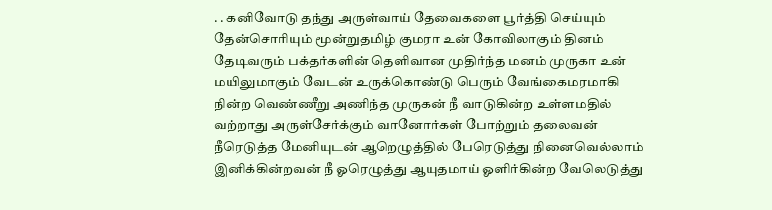. . கனிவோடு தந்து அருள்வாய் தேவைகளை பூர்த்தி செய்யும் தேன்சொரியும் மூன்றுதமிழ் குமரா உன் கோவிலாகும் தினம் தேடிவரும் பக்தர்களின் தெளிவான முதிர்ந்த மனம் முருகா உன் மயிலுமாகும் வேடன் உருக்கொண்டு பெரும் வேங்கைமரமாகி நின்ற வெண்ணீறு அணிந்த முருகன் நீ வாடுகின்ற உள்ளமதில் வற்றாது அருள்சேர்க்கும் வானோர்கள் போற்றும் தலைவன் நீரெடுத்த மேனியுடன் ஆறெழுத்தில் பேரெடுத்து நினைவெல்லாம் இனிக்கின்றவன் நீ ஓரெழுத்து ஆயுதமாய் ஓளிர்கின்ற வேலெடுத்து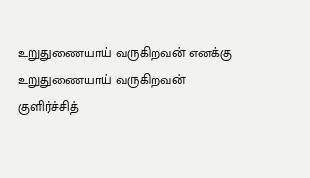உறுதுணையாய் வருகிறவன் எனக்கு உறுதுணையாய் வருகிறவன் குளிர்ச்சித்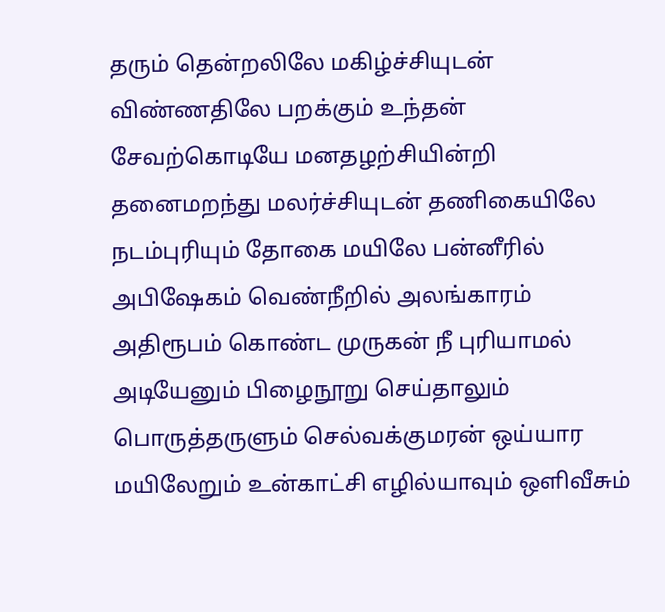தரும் தென்றலிலே மகிழ்ச்சியுடன் விண்ணதிலே பறக்கும் உந்தன் சேவற்கொடியே மனதழற்சியின்றி தனைமறந்து மலர்ச்சியுடன் தணிகையிலே நடம்புரியும் தோகை மயிலே பன்னீரில் அபிஷேகம் வெண்நீறில் அலங்காரம் அதிரூபம் கொண்ட முருகன் நீ புரியாமல் அடியேனும் பிழைநூறு செய்தாலும் பொருத்தருளும் செல்வக்குமரன் ஒய்யார மயிலேறும் உன்காட்சி எழில்யாவும் ஒளிவீசும்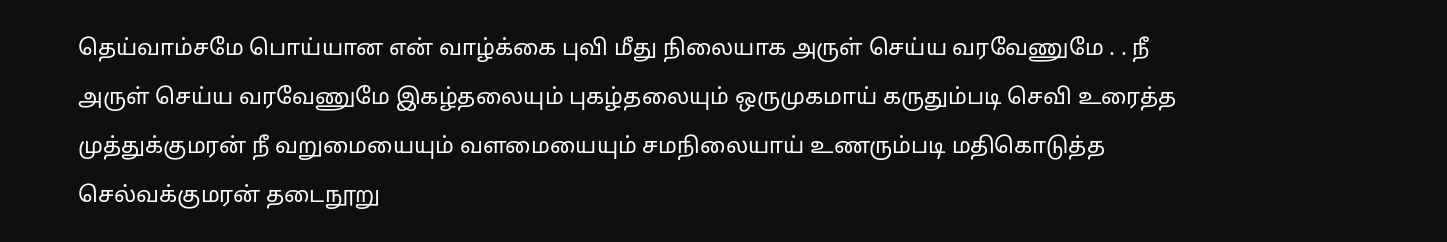தெய்வாம்சமே பொய்யான என் வாழ்க்கை புவி மீது நிலையாக அருள் செய்ய வரவேணுமே . . நீ அருள் செய்ய வரவேணுமே இகழ்தலையும் புகழ்தலையும் ஒருமுகமாய் கருதும்படி செவி உரைத்த முத்துக்குமரன் நீ வறுமையையும் வளமையையும் சமநிலையாய் உணரும்படி மதிகொடுத்த செல்வக்குமரன் தடைநூறு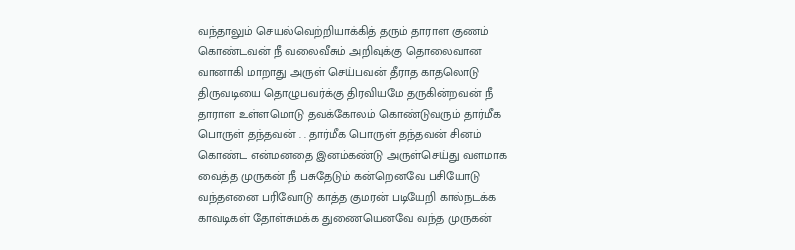வந்தாலும் செயல்வெற்றியாக்கித் தரும் தாராள குணம் கொண்டவன் நீ வலைவீசும் அறிவுக்கு தொலைவான வானாகி மாறாது அருள் செய்பவன் தீராத காதலொடு திருவடியை தொழுபவர்க்கு திரவியமே தருகின்றவன் நீ தாராள உள்ளமொடு தவக்கோலம் கொண்டுவரும் தார்மீக பொருள் தந்தவன் . . தார்மீக பொருள் தந்தவன் சினம் கொண்ட என்மனதை இனம்கண்டு அருள்செய்து வளமாக வைத்த முருகன் நீ பசுதேடும் கன்றெனவே பசியோடு வந்தஎனை பரிவோடு காத்த குமரன் படியேறி கால்நடக்க காவடிகள் தோள்சுமக்க துணையெனவே வந்த முருகன்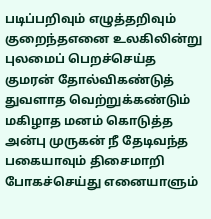படிப்பறிவும் எழுத்தறிவும் குறைந்தஎனை உலகிலின்று புலமைப் பெறச்செய்த குமரன் தோல்விகண்டுத் துவளாத வெற்றுக்கண்டும் மகிழாத மனம் கொடுத்த அன்பு முருகன் நீ தேடிவந்த பகையாவும் திசைமாறி போகச்செய்து எனையாளும்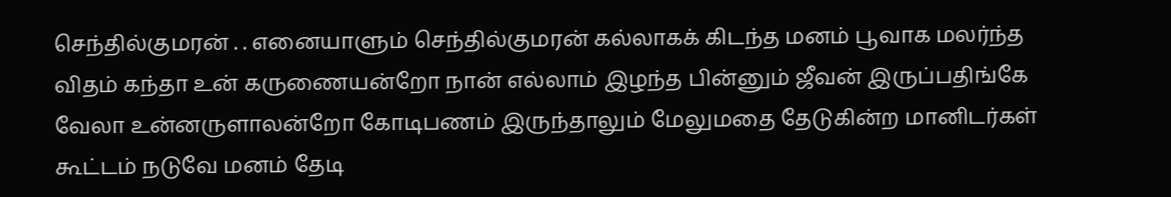செந்தில்குமரன் . . எனையாளும் செந்தில்குமரன் கல்லாகக் கிடந்த மனம் பூவாக மலர்ந்த விதம் கந்தா உன் கருணையன்றோ நான் எல்லாம் இழந்த பின்னும் ஜீவன் இருப்பதிங்கே வேலா உன்னருளாலன்றோ கோடிபணம் இருந்தாலும் மேலுமதை தேடுகின்ற மானிடர்கள் கூட்டம் நடுவே மனம் தேடி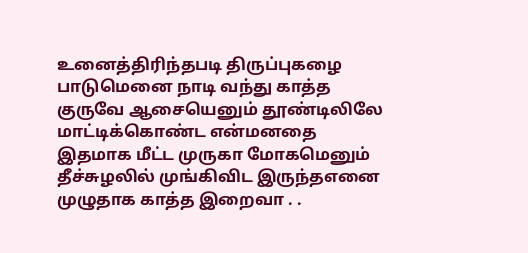உனைத்திரிந்தபடி திருப்புகழை பாடுமெனை நாடி வந்து காத்த குருவே ஆசையெனும் தூண்டிலிலே மாட்டிக்கொண்ட என்மனதை இதமாக மீட்ட முருகா மோகமெனும் தீச்சுழலில் முங்கிவிட இருந்தஎனை முழுதாக காத்த இறைவா . .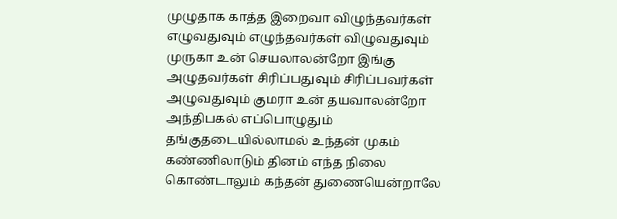முழுதாக காத்த இறைவா விழுந்தவர்கள் எழுவதுவும் எழுந்தவர்கள் விழுவதுவும் முருகா உன் செயலாலன்றோ இங்கு அழுதவர்கள் சிரிப்பதுவும் சிரிப்பவர்கள் அழுவதுவும் குமரா உன் தயவாலன்றோ அந்திபகல் எப்பொழுதும் தங்குதடையில்லாமல் உந்தன் முகம் கண்ணிலாடும் தினம் எந்த நிலை கொண்டாலும் கந்தன் துணையென்றாலே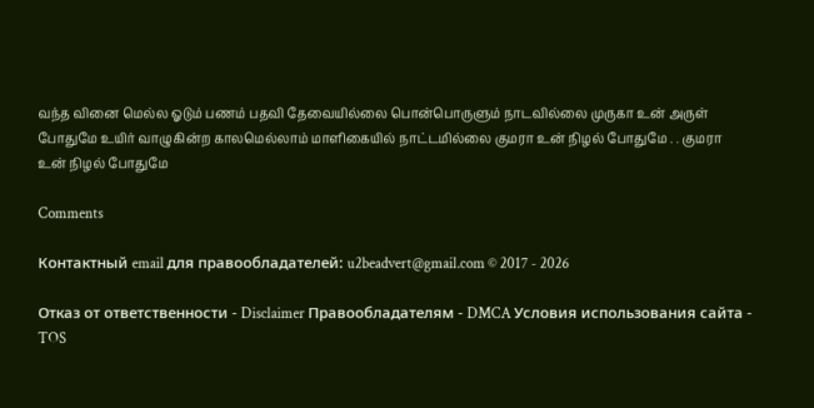வந்த வினை மெல்ல ஓடும் பணம் பதவி தேவையில்லை பொன்பொருளும் நாடவில்லை முருகா உன் அருள் போதுமே உயிர் வாழுகின்ற காலமெல்லாம் மாளிகையில் நாட்டமில்லை குமரா உன் நிழல் போதுமே . . குமரா உன் நிழல் போதுமே

Comments

Контактный email для правообладателей: u2beadvert@gmail.com © 2017 - 2026

Отказ от ответственности - Disclaimer Правообладателям - DMCA Условия использования сайта - TOS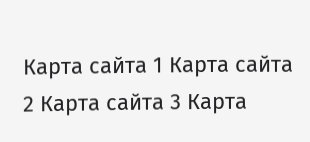Карта сайта 1 Карта сайта 2 Карта сайта 3 Карта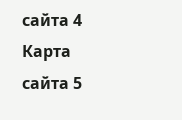сайта 4 Карта сайта 5